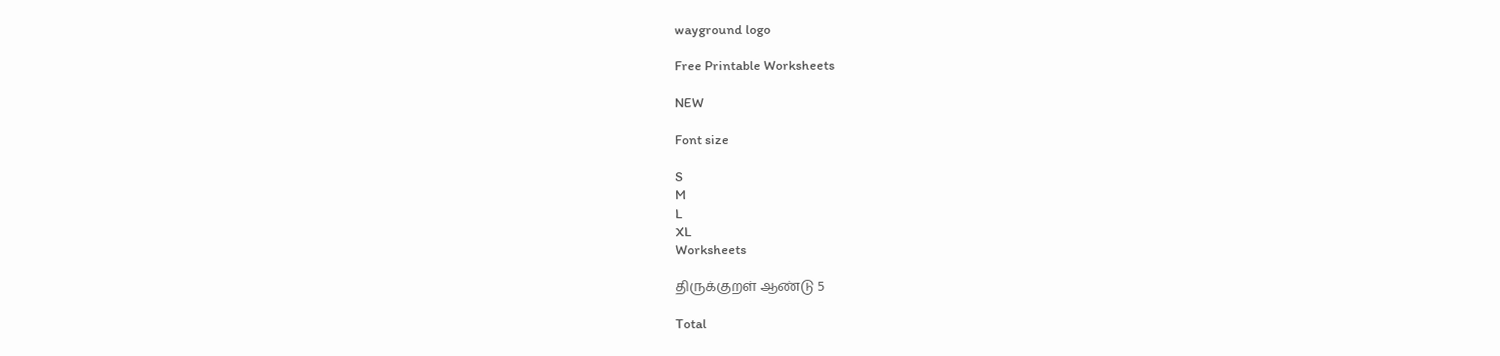wayground logo

Free Printable Worksheets

NEW

Font size

S
M
L
XL
Worksheets

திருக்குறள் ஆண்டு 5

Total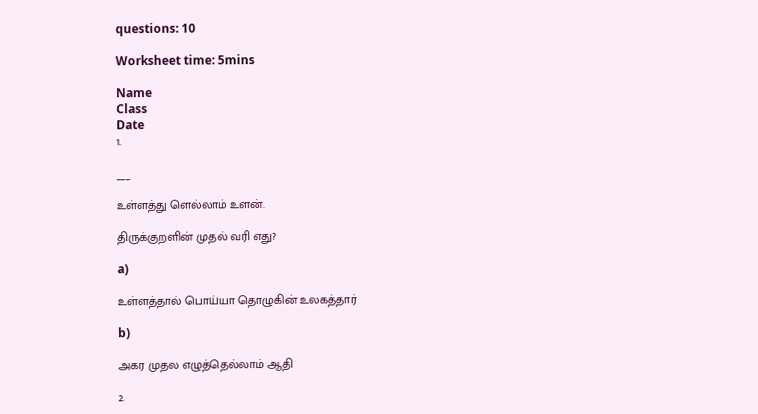questions: 10

Worksheet time: 5mins

Name
Class
Date
1.

___

உள்ளத்து ளெல்லாம் உளன்.

திருக்குறளின் முதல் வரி எது?

a)

உள்ளத்தால் பொய்யா தொழுகின் உலகத்தார்

b)

அகர முதல எழுத்தெல்லாம் ஆதி

2.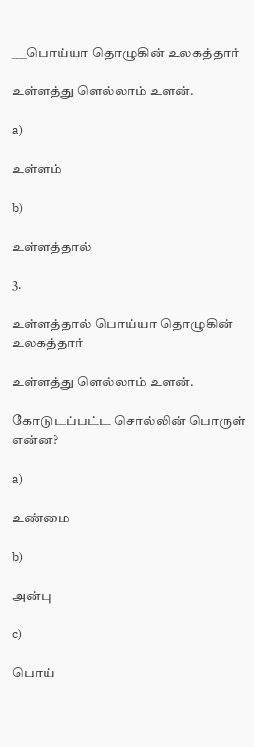___பொய்யா தொழுகின் உலகத்தார்

உள்ளத்து ளெல்லாம் உளன்.

a)

உள்ளம்

b)

உள்ளத்தால்

3.

உள்ளத்தால் பொய்யா தொழுகின் உலகத்தார்

உள்ளத்து ளெல்லாம் உளன்.

கோடுடப்பட்ட சொல்லின் பொருள் என்ன?

a)

உண்மை

b)

அன்பு

c)

பொய்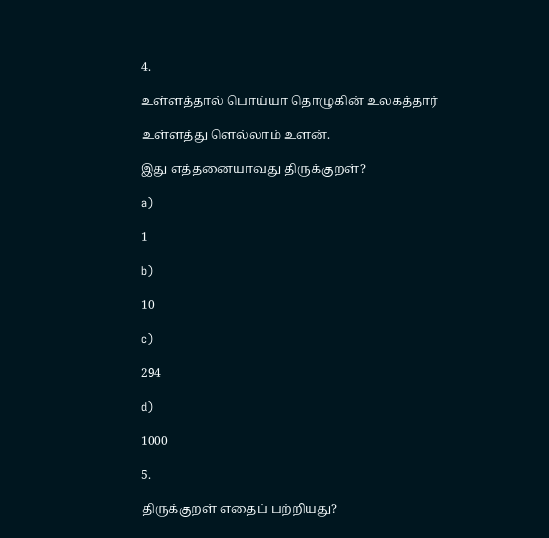4.

உள்ளத்தால் பொய்யா தொழுகின் உலகத்தார்

உள்ளத்து ளெல்லாம் உளன்.

இது எத்தனையாவது திருக்குறள்?

a)

1

b)

10

c)

294

d)

1000

5.

திருக்குறள் எதைப் பற்றியது?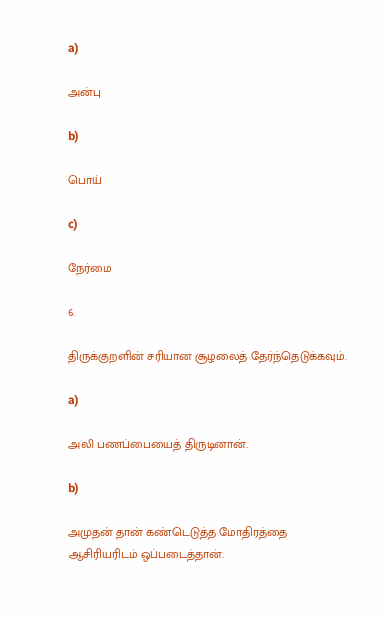a)

அன்பு

b)

பொய்

c)

நேர்மை

6.

திருக்குறளின் சரியான சூழலைத் தேர்ந்தெடுக்கவும்.

a)

அலி பணப்பையைத் திருடினான்.

b)

அமுதன் தான் கண்டெடுத்த மோதிரத்தை ஆசிரியரிடம் ஒப்படைத்தான்.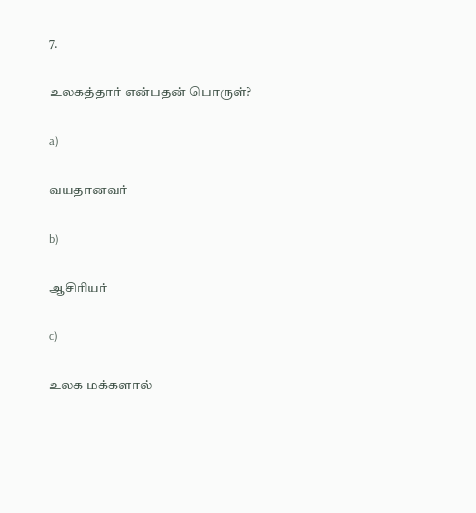7.

உலகத்தார் என்பதன் பொருள்?

a)

வயதானவர்

b)

ஆசிரியர்

c)

உலக மக்களால்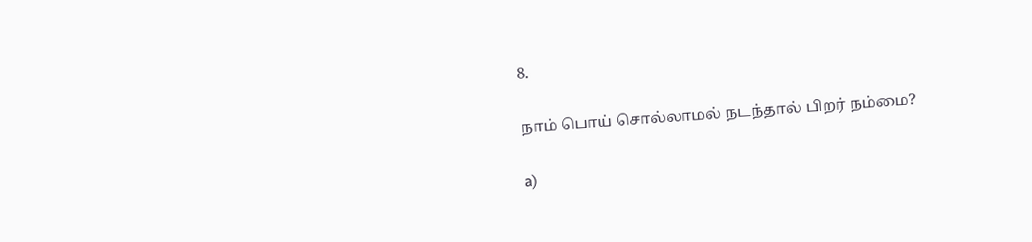8.

நாம் பொய் சொல்லாமல் நடந்தால் பிறர் நம்மை?

a)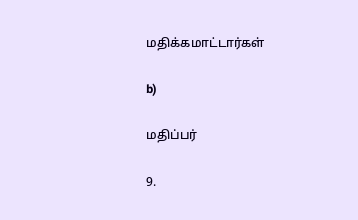மதிக்கமாட்டார்கள்

b)

மதிப்பர்

9.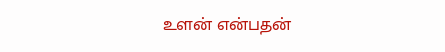உளன் என்பதன்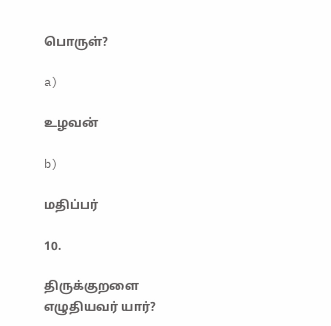பொருள்?

a)

உழவன்

b)

மதிப்பர்

10.

திருக்குறளை எழுதியவர் யார்?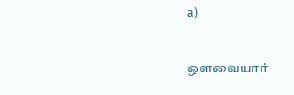a)

ஒளவையார்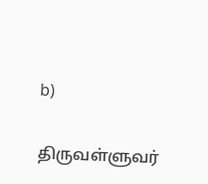b)

திருவள்ளுவர்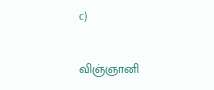c)

விஞ்ஞானி